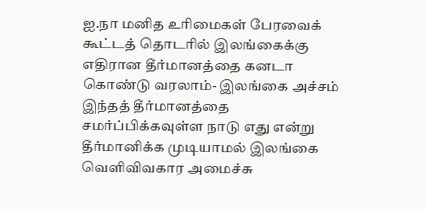ஐ.நா மனித உரிமைகள் பேரவைக் கூட்டத் தொடரில் இலங்கைக்கு எதிரான தீர்மானத்தை கனடா கொண்டு வரலாம்- இலங்கை அச்சம்
இந்தத் தீர்மானத்தை சமர்ப்பிக்கவுள்ள நாடு எது என்று தீர்மானிக்க முடியாமல் இலங்கை வெளிவிவகார அமைச்சு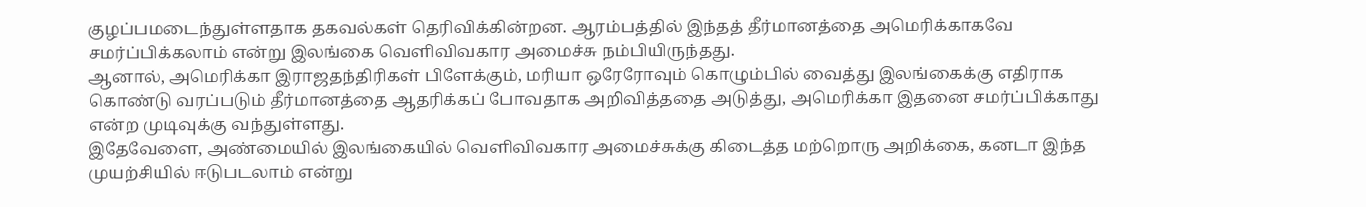குழப்பமடைந்துள்ளதாக தகவல்கள் தெரிவிக்கின்றன. ஆரம்பத்தில் இந்தத் தீர்மானத்தை அமெரிக்காகவே சமர்ப்பிக்கலாம் என்று இலங்கை வெளிவிவகார அமைச்சு நம்பியிருந்தது.
ஆனால், அமெரிக்கா இராஜதந்திரிகள் பிளேக்கும், மரியா ஒரேரோவும் கொழும்பில் வைத்து இலங்கைக்கு எதிராக கொண்டு வரப்படும் தீர்மானத்தை ஆதரிக்கப் போவதாக அறிவித்ததை அடுத்து, அமெரிக்கா இதனை சமர்ப்பிக்காது என்ற முடிவுக்கு வந்துள்ளது.
இதேவேளை, அண்மையில் இலங்கையில் வெளிவிவகார அமைச்சுக்கு கிடைத்த மற்றொரு அறிக்கை, கனடா இந்த முயற்சியில் ஈடுபடலாம் என்று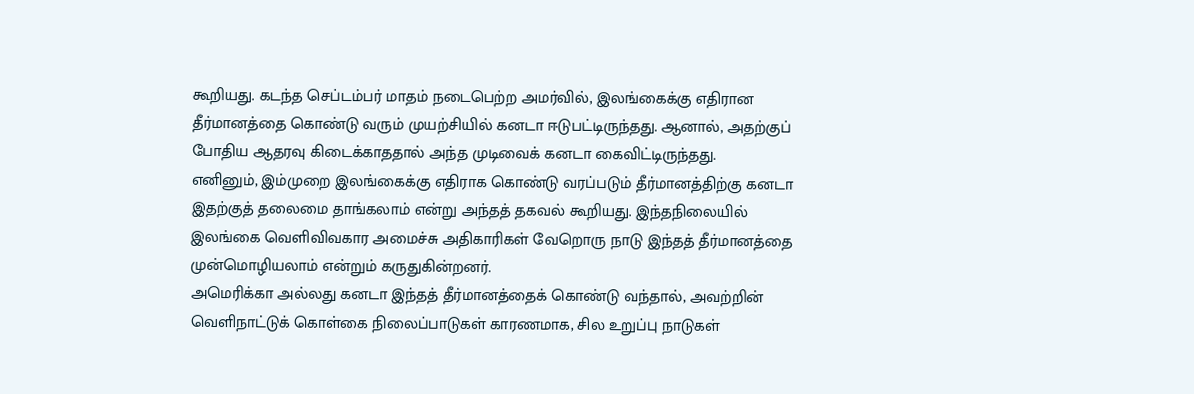கூறியது. கடந்த செப்டம்பர் மாதம் நடைபெற்ற அமர்வில், இலங்கைக்கு எதிரான தீர்மானத்தை கொண்டு வரும் முயற்சியில் கனடா ஈடுபட்டிருந்தது. ஆனால், அதற்குப் போதிய ஆதரவு கிடைக்காததால் அந்த முடிவைக் கனடா கைவிட்டிருந்தது.
எனினும், இம்முறை இலங்கைக்கு எதிராக கொண்டு வரப்படும் தீர்மானத்திற்கு கனடா இதற்குத் தலைமை தாங்கலாம் என்று அந்தத் தகவல் கூறியது. இந்தநிலையில் இலங்கை வெளிவிவகார அமைச்சு அதிகாரிகள் வேறொரு நாடு இந்தத் தீர்மானத்தை முன்மொழியலாம் என்றும் கருதுகின்றனர்.
அமெரிக்கா அல்லது கனடா இந்தத் தீர்மானத்தைக் கொண்டு வந்தால், அவற்றின் வெளிநாட்டுக் கொள்கை நிலைப்பாடுகள் காரணமாக, சில உறுப்பு நாடுகள்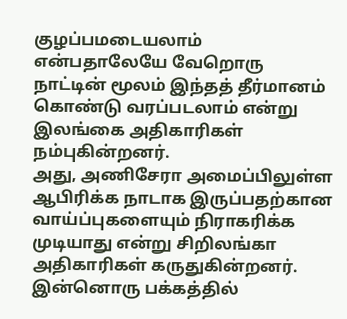குழப்பமடையலாம் என்பதாலேயே வேறொரு நாட்டின் மூலம் இந்தத் தீர்மானம் கொண்டு வரப்படலாம் என்று இலங்கை அதிகாரிகள் நம்புகின்றனர்.
அது, அணிசேரா அமைப்பிலுள்ள ஆபிரிக்க நாடாக இருப்பதற்கான வாய்ப்புகளையும் நிராகரிக்க முடியாது என்று சிறிலங்கா அதிகாரிகள் கருதுகின்றனர்.
இன்னொரு பக்கத்தில்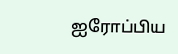ஐரோப்பிய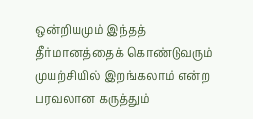ஒன்றியமும் இந்தத் தீர்மானத்தைக் கொண்டுவரும் முயற்சியில் இறங்கலாம் என்ற பரவலான கருத்தும்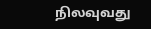நிலவுவது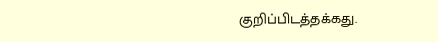குறிப்பிடத்தக்கது.